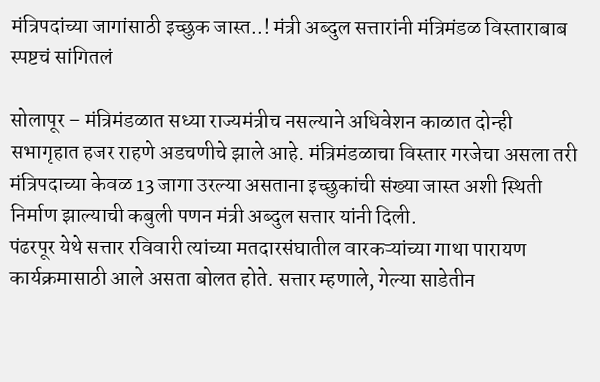मंत्रिपदांच्या जागांसाठी इच्छुक जास्त..! मंत्री अब्दुल सत्तारांनी मंत्रिमंडळ विस्ताराबाब स्पष्टचं सांगितलं

सोलापूर – मंत्रिमंडळात सध्या राज्यमंत्रीच नसल्याने अधिवेशन काळात दोन्ही सभागृहात हजर राहणे अडचणीचे झाले आहे. मंत्रिमंडळाचा विस्तार गरजेचा असला तरी मंत्रिपदाच्या केवळ 13 जागा उरल्या असताना इच्छुकांची संख्या जास्त अशी स्थिती निर्माण झाल्याची कबुली पणन मंत्री अब्दुल सत्तार यांनी दिली.
पंढरपूर येथे सत्तार रविवारी त्यांच्या मतदारसंघातील वारकऱ्यांच्या गाथा पारायण कार्यक्रमासाठी आले असता बोलत होते. सत्तार म्हणाले, गेल्या साडेतीन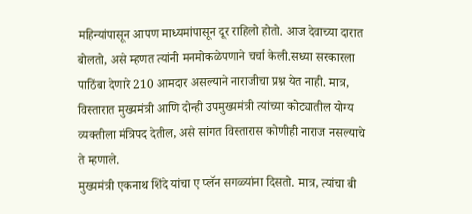महिन्यांपासून आपण माध्यमांपासून दूर राहिलो होतो. आज देवाच्या दारात बोलतो, असे म्हणत त्यांनी मनमोकळेपणाने चर्चा केली.सध्या सरकारला पाठिंबा देणारे 210 आमदार असल्याने नाराजीचा प्रश्न येत नाही. मात्र, विस्तारात मुख्यमंत्री आणि दोन्ही उपमुख्यमंत्री त्यांच्या कोट्यातील योग्य व्यक्तीला मंत्रिपद देतील, असे सांगत विस्तारास कोणीही नाराज नसल्याचे ते म्हणाले.
मुख्यमंत्री एकनाथ शिंदे यांचा ए प्लॅन सगळ्यांना दिसतो. मात्र, त्यांचा बी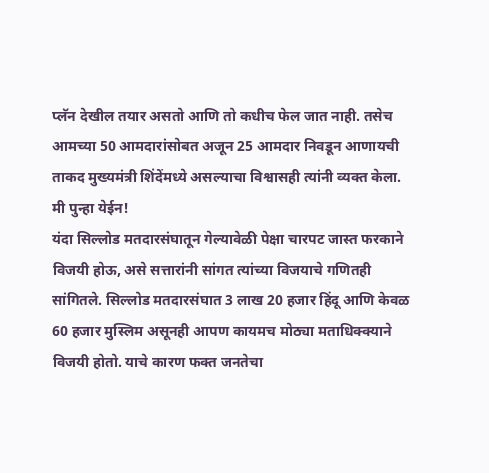प्लॅन देखील तयार असतो आणि तो कधीच फेल जात नाही. तसेच आमच्या 50 आमदारांसोबत अजून 25 आमदार निवडून आणायची ताकद मुख्यमंत्री शिंदेंमध्ये असल्याचा विश्वासही त्यांनी व्यक्त केला.
मी पुन्हा येईन!
यंदा सिल्लोड मतदारसंघातून गेल्यावेळी पेक्षा चारपट जास्त फरकाने विजयी होऊ, असे सत्तारांनी सांगत त्यांच्या विजयाचे गणितही सांगितले. सिल्लोड मतदारसंघात 3 लाख 20 हजार हिंदू आणि केवळ 60 हजार मुस्लिम असूनही आपण कायमच मोठ्या मताधिक्क्याने विजयी होतो. याचे कारण फक्त जनतेचा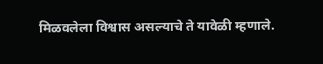मिळवलेला विश्वास असल्याचे ते यावेळी म्हणाले.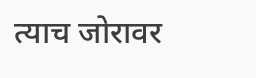त्याच जोरावर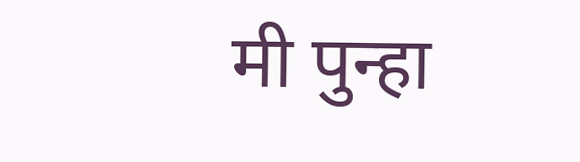मी पुन्हा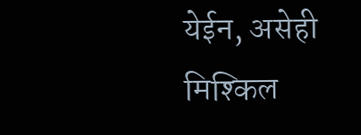येईन, असेही मिश्किल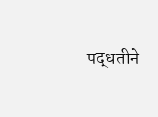पद्धतीने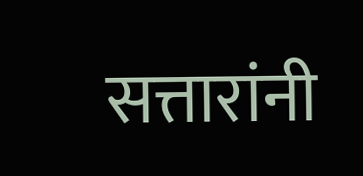सत्तारांनी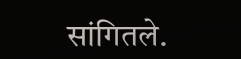सांगितले.